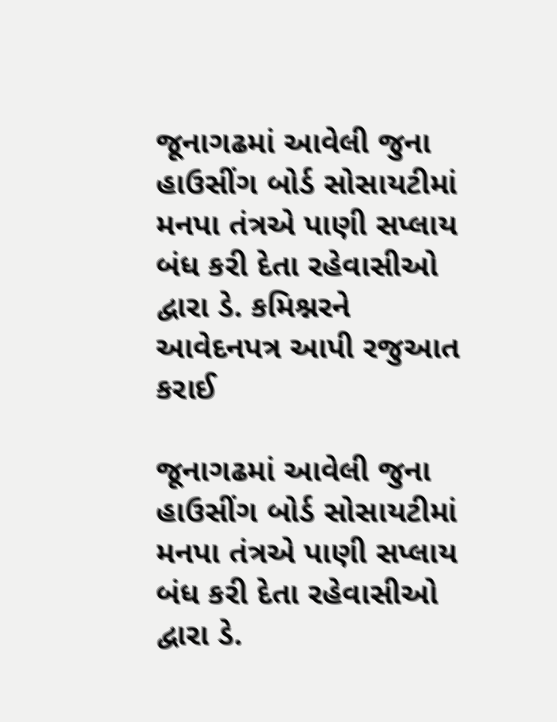જૂનાગઢમાં આવેલી જુના હાઉસીંગ બોર્ડ સોસાયટીમાં મનપા તંત્રએ પાણી સપ્લાય બંધ કરી દેતા રહેવાસીઓ દ્વારા ડે. કમિશ્નરને આવેદનપત્ર આપી રજુઆત કરાઈ

જૂનાગઢમાં આવેલી જુના હાઉસીંગ બોર્ડ સોસાયટીમાં મનપા તંત્રએ પાણી સપ્લાય બંધ કરી દેતા રહેવાસીઓ દ્વારા ડે.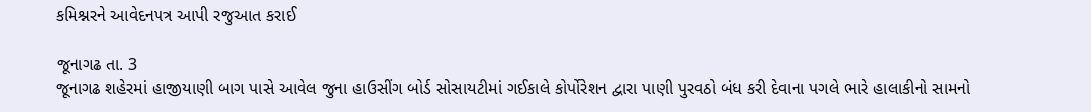કમિશ્નરને આવેદનપત્ર આપી રજુઆત કરાઈ

જૂનાગઢ તા. 3
જૂનાગઢ શહેરમાં હાજીયાણી બાગ પાસે આવેલ જુના હાઉસીંગ બોર્ડ સોસાયટીમાં ગઈકાલે કોર્પોરેશન દ્વારા પાણી પુરવઠો બંધ કરી દેવાના પગલે ભારે હાલાકીનો સામનો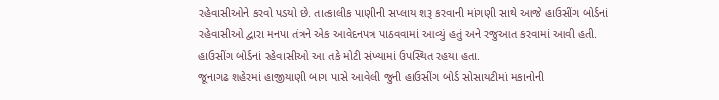રહેવાસીઓને કરવો પડયો છે. તાત્કાલીક પાણીની સપ્લાય શરૂ કરવાની માંગણી સાથે આજે હાઉસીંગ બોર્ડનાં રહેવાસીઓ દ્વારા મનપા તંત્રને એક આવેદનપત્ર પાઠવવામાં આવ્યું હતું અને રજુઆત કરવામાં આવી હતી. હાઉસીંગ બોર્ડનાં રહેવાસીઓ આ તકે મોટી સંખ્યામાં ઉપસ્થિત રહયા હતા.
જૂનાગઢ શહેરમાં હાજીયાણી બાગ પાસે આવેલી જુની હાઉસીંગ બોર્ડ સોસાયટીમાં મકાનોની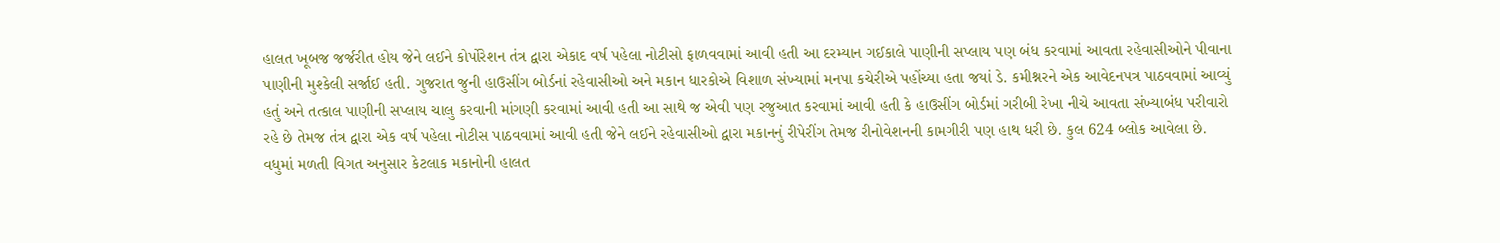હાલત ખૂબજ જર્જરીત હોય જેને લઈને કોર્પોરેશન તંત્ર દ્વારા એકાદ વર્ષ પહેલા નોટીસો ફાળવવામાં આવી હતી આ દરમ્યાન ગઈકાલે પાણીની સપ્લાય પણ બંધ કરવામાં આવતા રહેવાસીઓને પીવાના પાણીની મુશ્કેલી સર્જાઈ હતી. ગુજરાત જુની હાઉસીંગ બોર્ડનાં રહેવાસીઓ અને મકાન ધારકોએ વિશાળ સંખ્યામાં મનપા કચેરીએ પહોંચ્યા હતા જયાં ડે. કમીશ્નરને એક આવેદનપત્ર પાઠવવામાં આવ્યું હતું અને તત્કાલ પાણીની સપ્લાય ચાલુ કરવાની માંગણી કરવામાં આવી હતી આ સાથે જ એવી પણ રજુઆત કરવામાં આવી હતી કે હાઉસીંગ બોર્ડમાં ગરીબી રેખા નીચે આવતા સંખ્યાબંધ પરીવારો રહે છે તેમજ તંત્ર દ્વારા એક વર્ષ પહેલા નોટીસ પાઠવવામાં આવી હતી જેને લઈને રહેવાસીઓ દ્વારા મકાનનું રીપેરીંગ તેમજ રીનોવેશનની કામગીરી પણ હાથ ધરી છે. કુલ 624 બ્લોક આવેલા છે. વધુમાં મળતી વિગત અનુસાર કેટલાક મકાનોની હાલત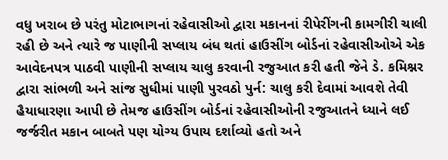વધુ ખરાબ છે પરંતુ મોટાભાગનાં રહેવાસીઓ દ્વારા મકાનનાં રીપેરીંગની કામગીરી ચાલી રહી છે અને ત્યારે જ પાણીની સપ્લાય બંધ થતાં હાઉસીંગ બોર્ડનાં રહેવાસીઓએ એક આવેદનપત્ર પાઠવી પાણીની સપ્લાય ચાલુ કરવાની રજુઆત કરી હતી જેને ડે. કમિશ્નર દ્વારા સાંભળી અને સાંજ સુધીમાં પાણી પુરવઠો પુર્ન: ચાલુ કરી દેવામાં આવશે તેવી હૈયાધારણા આપી છે તેમજ હાઉસીંગ બોર્ડનાં રહેવાસીઓની રજુઆતને ધ્યાને લઈ જર્જરીત મકાન બાબતે પણ યોગ્ય ઉપાય દર્શાવ્યો હતો અને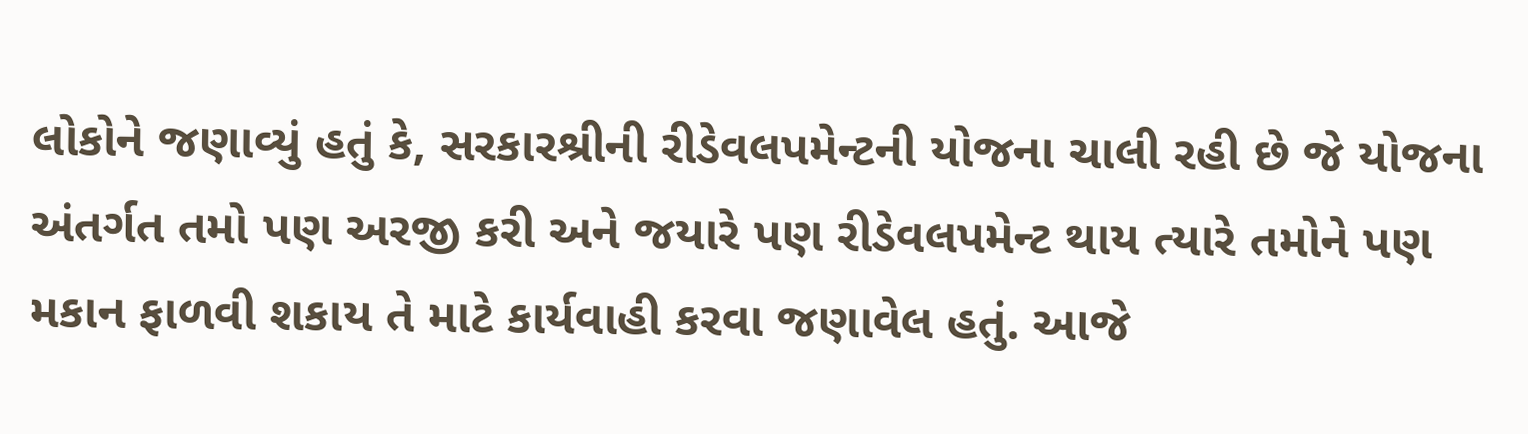લોકોને જણાવ્યું હતું કે, સરકારશ્રીની રીડેવલપમેન્ટની યોજના ચાલી રહી છે જે યોજના અંતર્ગત તમો પણ અરજી કરી અને જયારે પણ રીડેવલપમેન્ટ થાય ત્યારે તમોને પણ મકાન ફાળવી શકાય તે માટે કાર્યવાહી કરવા જણાવેલ હતું. આજે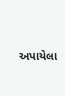અપાયેલા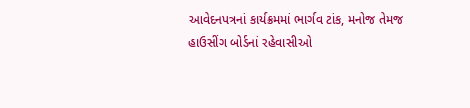આવેદનપત્રનાં કાર્યક્રમમાં ભાર્ગવ ટાંક, મનોજ તેમજ હાઉસીંગ બોર્ડનાં રહેવાસીઓ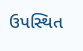ઉપસ્થિત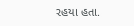રહયા હતા.